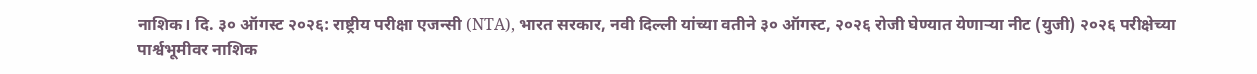नाशिक। दि. ३० ऑगस्ट २०२६: राष्ट्रीय परीक्षा एजन्सी (NTA), भारत सरकार, नवी दिल्ली यांच्या वतीने ३० ऑगस्ट, २०२६ रोजी घेण्यात येणाऱ्या नीट (युजी) २०२६ परीक्षेच्या पार्श्वभूमीवर नाशिक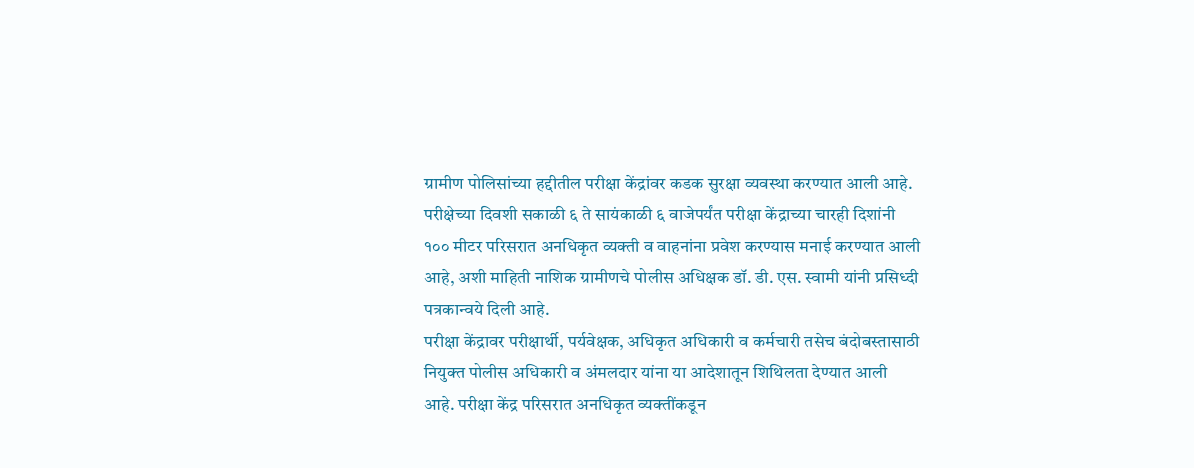ग्रामीण पोलिसांच्या हद्दीतील परीक्षा केंद्रांवर कडक सुरक्षा व्यवस्था करण्यात आली आहे. परीक्षेच्या दिवशी सकाळी ६ ते सायंकाळी ६ वाजेपर्यंत परीक्षा केंद्राच्या चारही दिशांनी १०० मीटर परिसरात अनधिकृत व्यक्ती व वाहनांना प्रवेश करण्यास मनाई करण्यात आली आहे, अशी माहिती नाशिक ग्रामीणचे पोलीस अधिक्षक डॉ. डी. एस. स्वामी यांनी प्रसिध्दी पत्रकान्वये दिली आहे.
परीक्षा केंद्रावर परीक्षार्थी, पर्यवेक्षक, अधिकृत अधिकारी व कर्मचारी तसेच बंदोबस्तासाठी नियुक्त पोलीस अधिकारी व अंमलदार यांना या आदेशातून शिथिलता देण्यात आली आहे. परीक्षा केंद्र परिसरात अनधिकृत व्यक्तींकडून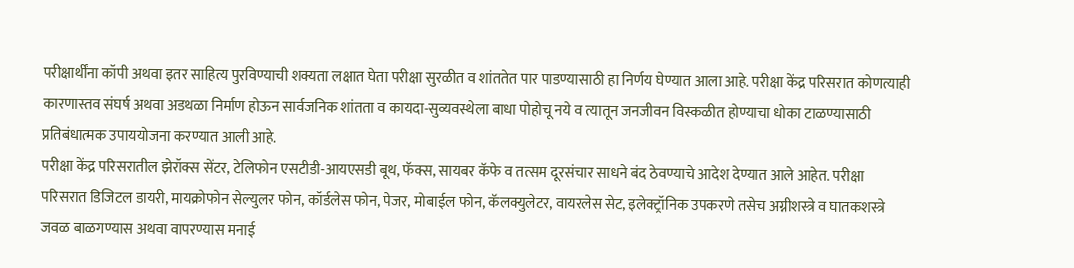परीक्षार्थींना कॉपी अथवा इतर साहित्य पुरविण्याची शक्यता लक्षात घेता परीक्षा सुरळीत व शांततेत पार पाडण्यासाठी हा निर्णय घेण्यात आला आहे. परीक्षा केंद्र परिसरात कोणत्याही कारणास्तव संघर्ष अथवा अडथळा निर्माण होऊन सार्वजनिक शांतता व कायदा-सुव्यवस्थेला बाधा पोहोचू नये व त्यातून जनजीवन विस्कळीत होण्याचा धोका टाळण्यासाठी प्रतिबंधात्मक उपाययोजना करण्यात आली आहे.
परीक्षा केंद्र परिसरातील झेरॉक्स सेंटर, टेलिफोन एसटीडी-आयएसडी बूथ, फॅक्स, सायबर कॅफे व तत्सम दूरसंचार साधने बंद ठेवण्याचे आदेश देण्यात आले आहेत. परीक्षा परिसरात डिजिटल डायरी, मायक्रोफोन सेल्युलर फोन, कॉर्डलेस फोन, पेजर, मोबाईल फोन, कॅलक्युलेटर, वायरलेस सेट, इलेक्ट्रॉनिक उपकरणे तसेच अग्नीशस्त्रे व घातकशस्त्रे जवळ बाळगण्यास अथवा वापरण्यास मनाई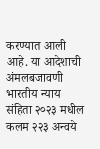करण्यात आली आहे. या आदेशाची अंमलबजावणी भारतीय न्याय संहिता २०२३ मधील कलम २२३ अन्वये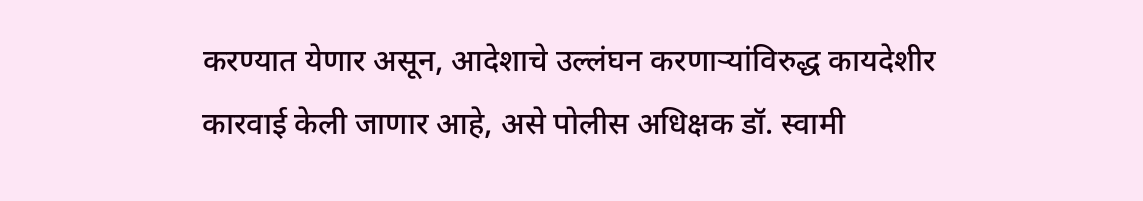करण्यात येणार असून, आदेशाचे उल्लंघन करणाऱ्यांविरुद्ध कायदेशीर कारवाई केली जाणार आहे, असे पोलीस अधिक्षक डॉ. स्वामी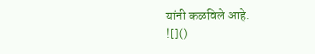यांनी कळविले आहे.
![]()